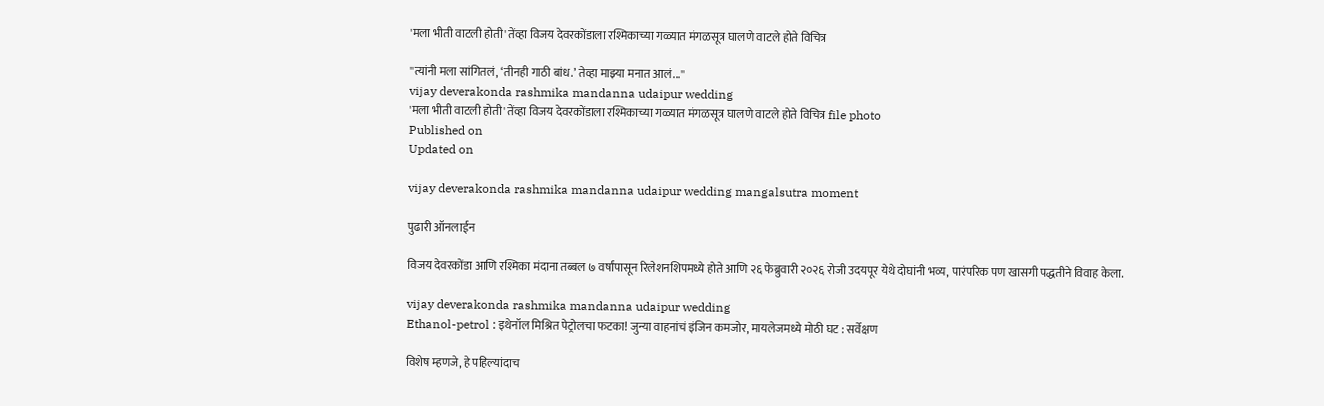'मला भीती वाटली होती' तेंव्हा विजय देवरकोंडाला रश्मिकाच्या गळ्यात मंगळसूत्र घालणे वाटले होते विचित्र

''त्यांनी मला सांगितलं, ‘तीनही गाठी बांध.’ तेव्हा माझ्या मनात आलं...''
vijay deverakonda rashmika mandanna udaipur wedding
'मला भीती वाटली होती' तेंव्हा विजय देवरकोंडाला रश्मिकाच्या गळ्यात मंगळसूत्र घालणे वाटले होते विचित्र file photo
Published on
Updated on

vijay deverakonda rashmika mandanna udaipur wedding mangalsutra moment

पुढारी ऑनलाईन

विजय देवरकोंडा आणि रश्मिका मंदाना तब्बल ७ वर्षांपासून रिलेशनशिपमध्ये होते आणि २६ फेब्रुवारी २०२६ रोजी उदयपूर येथे दोघांनी भव्य, पारंपरिक पण खासगी पद्धतीने विवाह केला.

vijay deverakonda rashmika mandanna udaipur wedding
Ethanol-petrol : इथेनॉल मिश्रित पेट्रोलचा फटका! जुन्या वाहनांचं इंजिन कमजोर, मायलेजमध्ये मोठी घट : सर्वेक्षण

विशेष म्हणजे, हे पहिल्यांदाच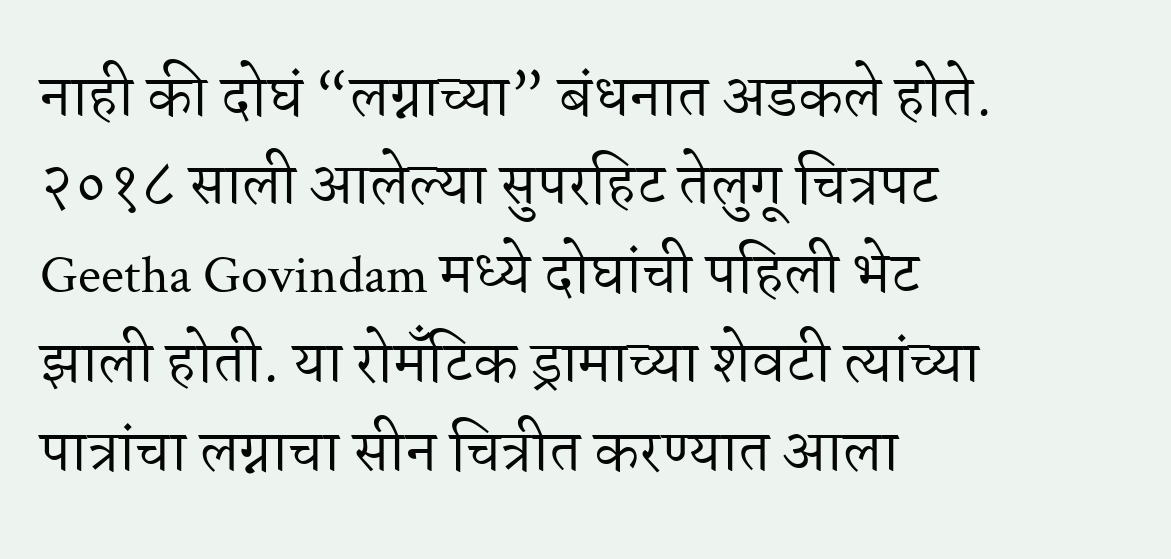नाही की दोघं “लग्नाच्या” बंधनात अडकले होते. २०१८ साली आलेल्या सुपरहिट तेलुगू चित्रपट Geetha Govindam मध्ये दोघांची पहिली भेट झाली होती. या रोमँटिक ड्रामाच्या शेवटी त्यांच्या पात्रांचा लग्नाचा सीन चित्रीत करण्यात आला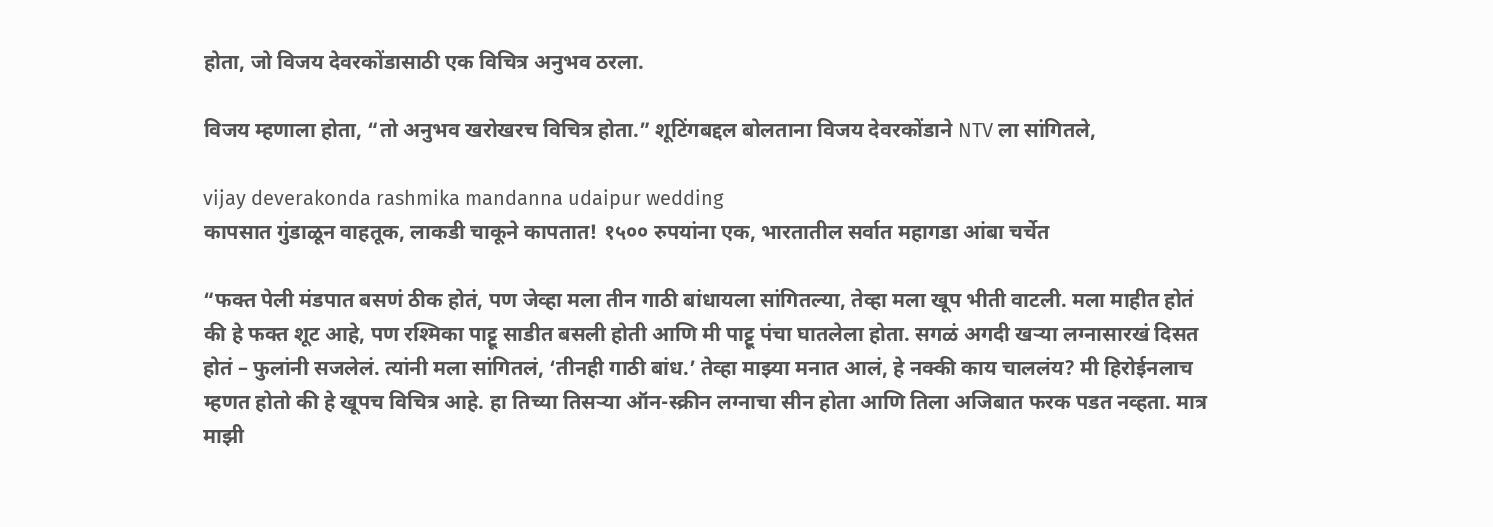होता, जो विजय देवरकोंडासाठी एक विचित्र अनुभव ठरला.

विजय म्हणाला होता, “तो अनुभव खरोखरच विचित्र होता.” शूटिंगबद्दल बोलताना विजय देवरकोंडाने NTV ला सांगितले,

vijay deverakonda rashmika mandanna udaipur wedding
कापसात गुंडाळून वाहतूक, लाकडी चाकूने कापतात! १५०० रुपयांना एक, भारतातील सर्वात महागडा आंबा चर्चेत

“फक्त पेली मंडपात बसणं ठीक होतं, पण जेव्हा मला तीन गाठी बांधायला सांगितल्या, तेव्हा मला खूप भीती वाटली. मला माहीत होतं की हे फक्त शूट आहे, पण रश्मिका पाट्टू साडीत बसली होती आणि मी पाट्टू पंचा घातलेला होता. सगळं अगदी खर्‍या लग्नासारखं दिसत होतं – फुलांनी सजलेलं. त्यांनी मला सांगितलं, ‘तीनही गाठी बांध.’ तेव्हा माझ्या मनात आलं, हे नक्की काय चाललंय? मी हिरोईनलाच म्हणत होतो की हे खूपच विचित्र आहे. हा तिच्या तिसऱ्या ऑन-स्क्रीन लग्नाचा सीन होता आणि तिला अजिबात फरक पडत नव्हता. मात्र माझी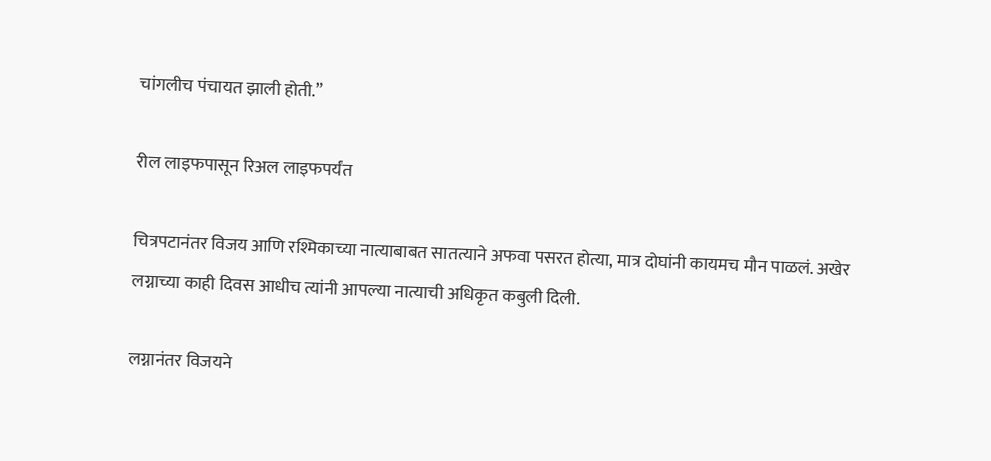चांगलीच पंचायत झाली होती.”

रील लाइफपासून रिअल लाइफपर्यंत

चित्रपटानंतर विजय आणि रश्मिकाच्या नात्याबाबत सातत्याने अफवा पसरत होत्या, मात्र दोघांनी कायमच मौन पाळलं. अखेर लग्नाच्या काही दिवस आधीच त्यांनी आपल्या नात्याची अधिकृत कबुली दिली.

लग्नानंतर विजयने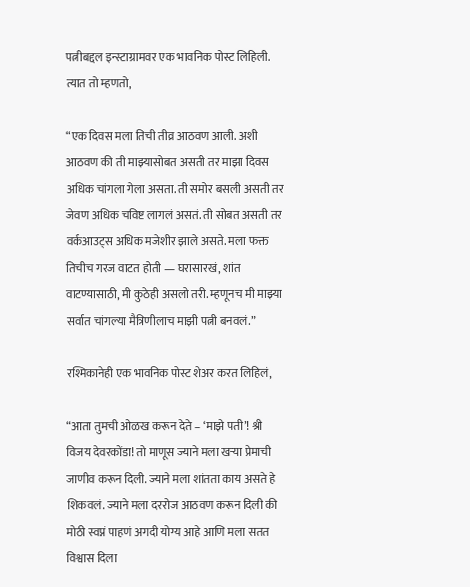पत्नीबद्दल इन्स्टाग्रामवर एक भावनिक पोस्ट लिहिली. त्यात तो म्हणतो,

“एक दिवस मला तिची तीव्र आठवण आली. अशी आठवण की ती माझ्यासोबत असती तर माझा दिवस अधिक चांगला गेला असता. ती समोर बसली असती तर जेवण अधिक चविष्ट लागलं असतं. ती सोबत असती तर वर्कआउट्स अधिक मजेशीर झाले असते. मला फक्त तिचीच गरज वाटत होती — घरासारखं, शांत वाटण्यासाठी, मी कुठेही असलो तरी. म्हणूनच मी माझ्या सर्वात चांगल्या मैत्रिणीलाच माझी पत्नी बनवलं.”

रश्मिकानेही एक भावनिक पोस्ट शेअर करत लिहिलं,

“आता तुमची ओळख करून देते – ‘माझे पती’! श्री विजय देवरकोंडा! तो माणूस ज्याने मला खऱ्या प्रेमाची जाणीव करून दिली. ज्याने मला शांतता काय असते हे शिकवलं. ज्याने मला दररोज आठवण करून दिली की मोठी स्वप्नं पाहणं अगदी योग्य आहे आणि मला सतत विश्वास दिला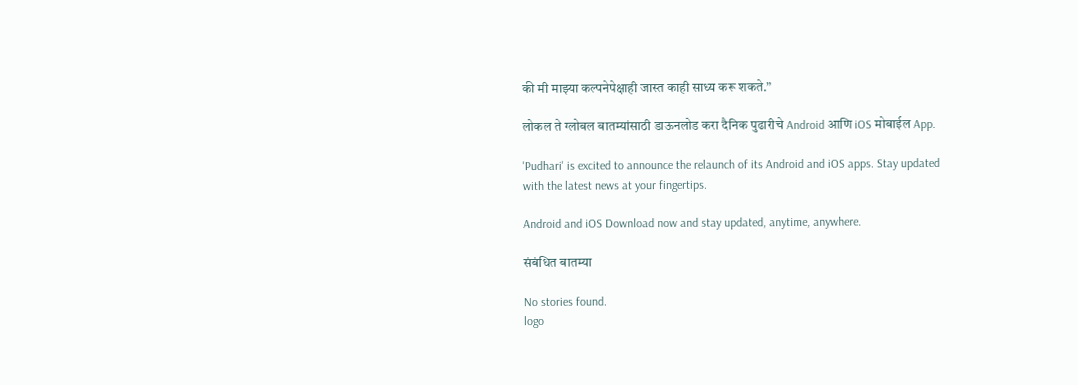की मी माझ्या कल्पनेपेक्षाही जास्त काही साध्य करू शकते.”

लोकल ते ग्लोबल बातम्यांसाठी डाऊनलोड करा दैनिक पुढारीचे Android आणि iOS मोबाईल App.

'Pudhari' is excited to announce the relaunch of its Android and iOS apps. Stay updated with the latest news at your fingertips.

Android and iOS Download now and stay updated, anytime, anywhere.

संबंधित बातम्या

No stories found.
logo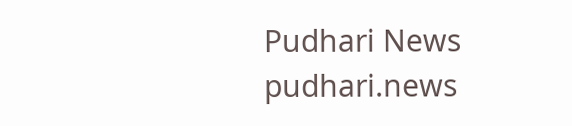Pudhari News
pudhari.news